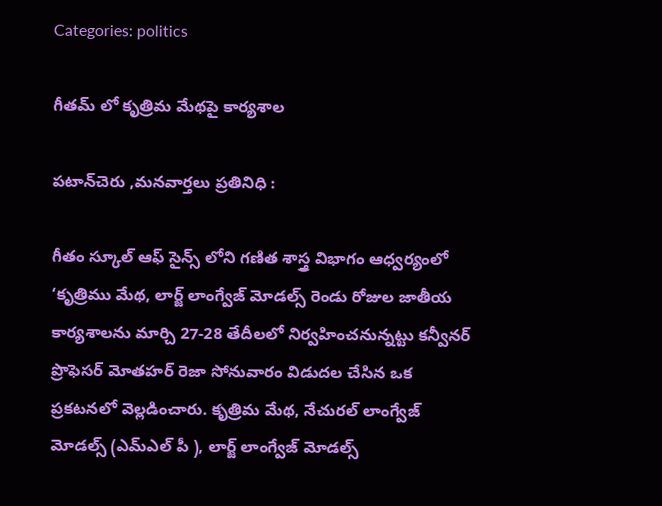Categories: politics

గీతమ్ లో కృత్రిమ మేథపై కార్యశాల

పటాన్‌చెరు ,మనవార్తలు ప్రతినిధి :

గీతం స్కూల్ ఆఫ్ సైన్స్ లోని గణిత శాస్త్ర విభాగం ఆధ్వర్యంలో ‘కృత్రిము మేథ, లార్జ్ లాంగ్వేజ్ మోడల్స్ రెండు రోజుల జాతీయ కార్యశాలను మార్చి 27-28 తేదీలలో నిర్వహించనున్నట్టు కన్వీనర్ ప్రొఫెసర్ మోతహర్ రెజా సోనువారం విడుదల చేసిన ఒక ప్రకటనలో వెల్లడించారు. కృత్రిమ మేథ, నేచురల్ లాంగ్వేజ్ మోడల్స్ (ఎమ్ఎల్ పీ ), లార్జ్ లాంగ్వేజ్ మోడల్స్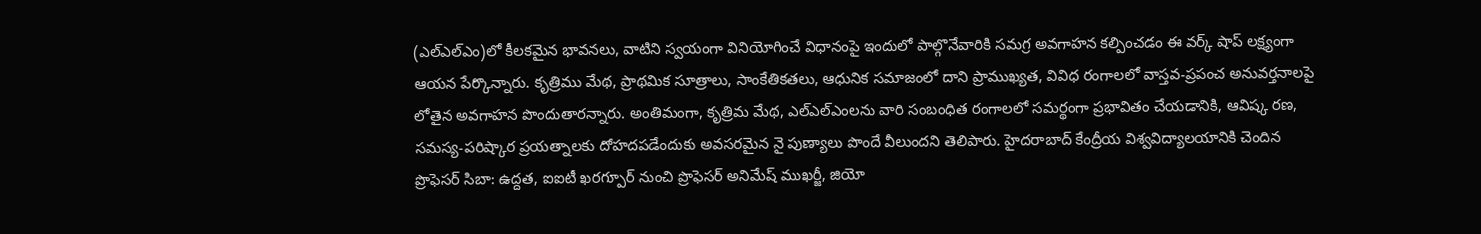(ఎల్ఎల్ఎం)లో కీలకమైన భావనలు, వాటిని స్వయంగా వినియోగించే విధానంపై ఇందులో పాల్గొనేవారికి సమగ్ర అవగాహన కల్పించడం ఈ వర్క్ షాప్ లక్ష్యంగా ఆయన పేర్కొన్నారు. కృత్రిము మేథ, ప్రాథమిక సూత్రాలు, సాంకేతికతలు, ఆధునిక సమాజంలో దాని ప్రాముఖ్యత, వివిధ రంగాలలో వాస్తవ-ప్రపంచ అనువర్తనాలపై లోతైన అవగాహన పొందుతారన్నారు. అంతిమంగా, కృత్రిమ మేథ, ఎల్ఎల్ఎంలను వారి సంబంధిత రంగాలలో సమర్థంగా ప్రభావితం చేయడానికి, ఆవిష్క రణ, సమస్య-పరిష్కార ప్రయత్నాలకు దోహదపడేందుకు అవసరమైన నై పుణ్యాలు పొందే వీలుందని తెలిపారు. హైదరాబాద్ కేంద్రీయ విశ్వవిద్యాలయానికి చెందిన ప్రొఫెసర్ సిబా: ఉద్దత, ఐఐటీ ఖరగ్పూర్ నుంచి ప్రొఫెసర్ అనిమేష్ ముఖర్జీ, జియో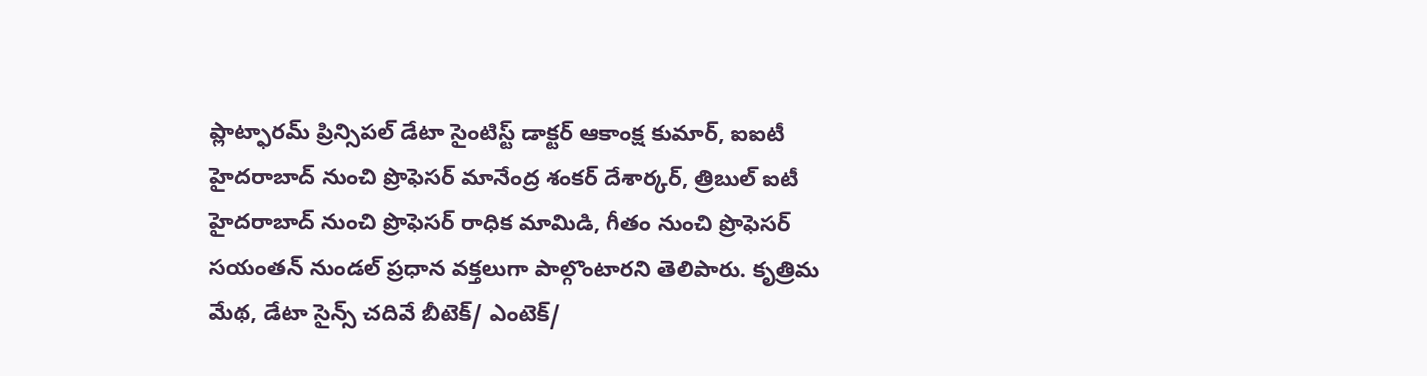ప్లాట్ఫారమ్ ప్రిన్సిపల్ డేటా సైంటిస్ట్ డాక్టర్ ఆకాంక్ష కుమార్, ఐఐటీ హైదరాబాద్ నుంచి ప్రొఫెసర్ మానేంద్ర శంకర్ దేశార్కర్, త్రిబుల్ ఐటీ హైదరాబాద్ నుంచి ప్రొఫెసర్ రాధిక మామిడి, గీతం నుంచి ప్రొఫెసర్ సయంతన్ నుండల్ ప్రధాన వక్తలుగా పాల్గొంటారని తెలిపారు. కృత్రిమ మేథ, డేటా సైన్స్ చదివే బీటెక్/ ఎంటెక్/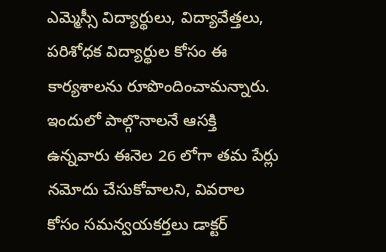ఎమ్మెస్సీ విద్యార్థులు, విద్యావేత్తలు, పరిశోధక విద్యార్థుల కోసం ఈ కార్యశాలను రూపొందించామన్నారు. ఇందులో పాల్గొనాలనే ఆసక్తి ఉన్నవారు ఈనెల 26 లోగా తమ పేర్లు నమోదు చేసుకోవాలని, వివరాల కోసం సమన్వయకర్తలు డాక్టర్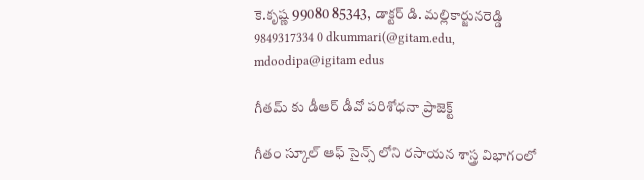కె.కృష్ణ 99080 85343, డాక్టర్ డి. మల్లికార్జునరెడ్డి 9849317334 0 dkummari(@gitam.edu, mdoodipa@igitam edus

గీతమ్ కు డీఆర్ డీవో పరిశోధనా ప్రాజెక్ట్

గీతం స్కూల్ ఆఫ్ సైన్స్ లోని రసాయన శాస్త్ర విభాగంలో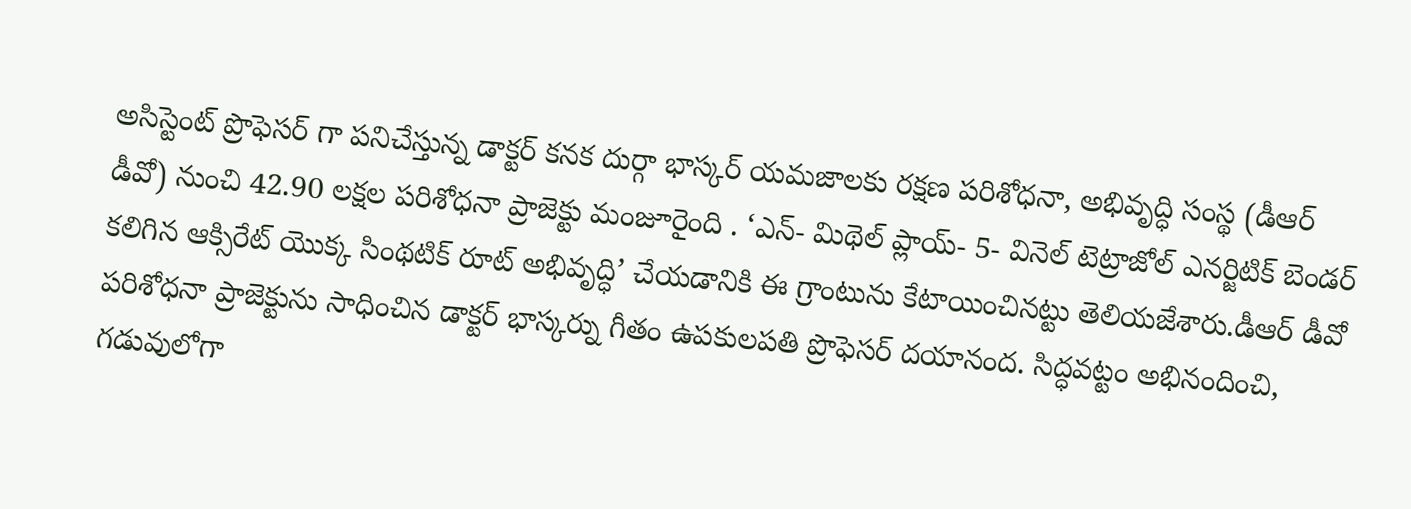అసిస్టెంట్ ప్రొఫెసర్ గా పనిచేస్తున్న డాక్టర్ కనక దుర్గా భాస్కర్ యమజాలకు రక్షణ పరిశోధనా, అభివృద్ధి సంస్థ (డీఆర్ డీవో) నుంచి 42.90 లక్షల పరిశోధనా ప్రాజెక్టు మంజూరైంది . ‘ఎన్- మిథెల్ ప్లాయ్- 5- వినెల్ టెట్రాజోల్ ఎనర్జిటిక్ బెండర్ కలిగిన ఆక్సిరేట్ యొక్క సింథటిక్ రూట్ అభివృద్ధి’ చేయడానికి ఈ గ్రాంటును కేటాయించినట్టు తెలియజేశారు.డీఆర్ డీవో పరిశోధనా ప్రాజెక్టును సాధించిన డాక్టర్ భాస్కర్ను గీతం ఉపకులపతి ప్రొఫెసర్ దయానంద. సిద్ధవట్టం అభినందించి, గడువులోగా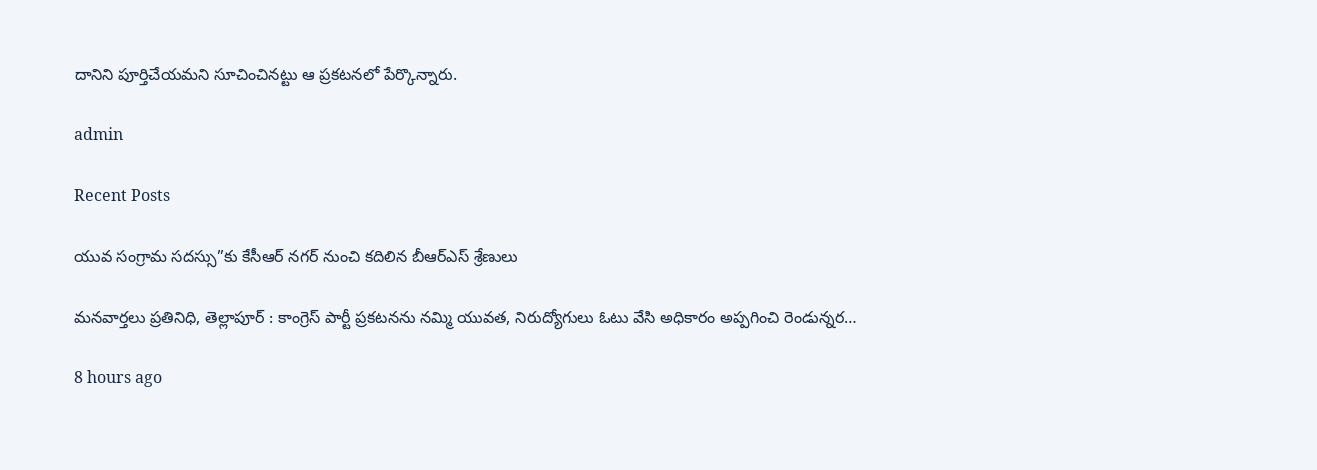దానిని పూర్తిచేయమని సూచించినట్టు ఆ ప్రకటనలో పేర్కొన్నారు.

admin

Recent Posts

యువ సంగ్రామ సదస్సు”కు కేసీఆర్ నగర్ నుంచి కదిలిన బీఆర్ఎస్ శ్రేణులు

మనవార్తలు ప్రతినిధి, తెల్లాపూర్ : కాంగ్రెస్ పార్టీ ప్రకటనను నమ్మి యువత, నిరుద్యోగులు ఓటు వేసి అధికారం అప్పగించి రెండున్నర…

8 hours ago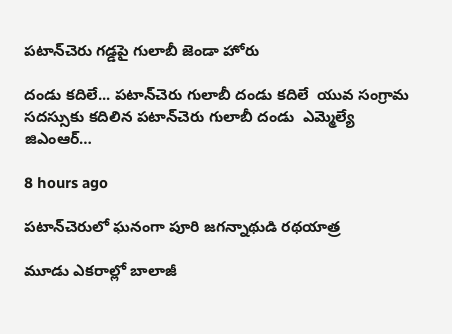పటాన్‌చెరు గడ్డపై గులాబీ జెండా హోరు

దండు కదిలే... పటాన్‌చెరు గులాబీ దండు కదిలే  యువ సంగ్రామ సదస్సుకు కదిలిన పటాన్‌చెరు గులాబీ దండు  ఎమ్మెల్యే జిఎంఆర్…

8 hours ago

పటాన్‌చెరులో ఘనంగా పూరి జగన్నాథుడి రథయాత్ర

మూడు ఎకరాల్లో బాలాజీ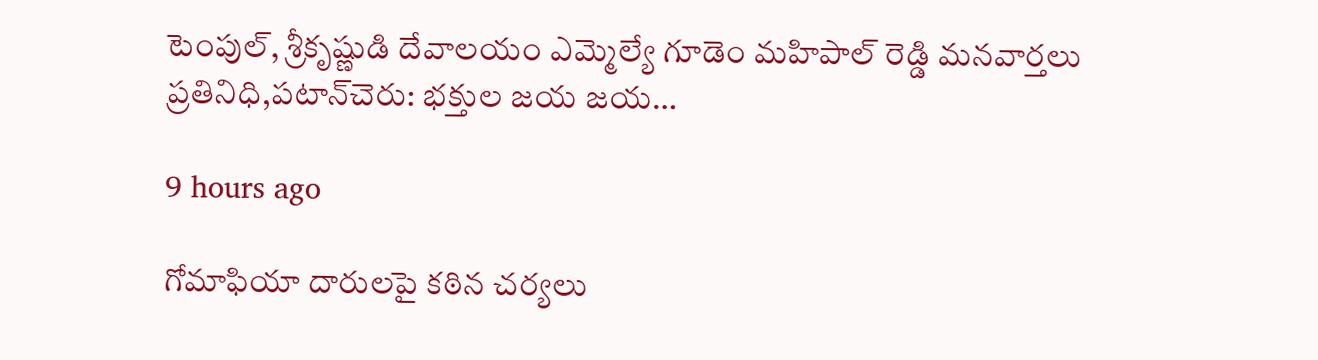టెంపుల్, శ్రీకృష్ణుడి దేవాలయం ఎమ్మెల్యే గూడెం మహిపాల్ రెడ్డి మనవార్తలు ప్రతినిధి,పటాన్‌చెరు: భక్తుల జయ జయ…

9 hours ago

గోమాఫియా దారులపై కఠిన చర్యలు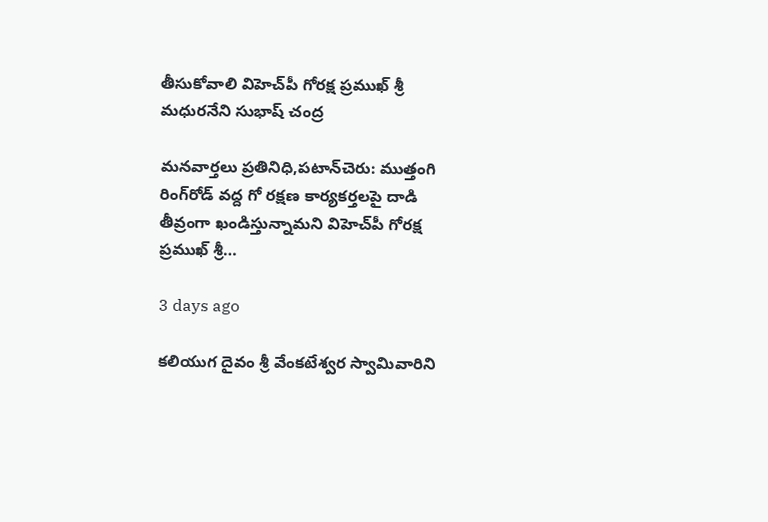తీసుకోవాలి విహెచ్‌పీ గోరక్ష ప్రముఖ్ శ్రీ మధురనేని సుభాష్ చంద్ర

మనవార్తలు ప్రతినిధి,పటాన్‌చెరు: ముత్తంగి రింగ్‌రోడ్ వద్ద గో రక్షణ కార్యకర్తలపై దాడి తీవ్రంగా ఖండిస్తున్నామని విహెచ్‌పీ గోరక్ష ప్రముఖ్ శ్రీ…

3 days ago

కలియుగ దైవం శ్రీ వేంకటేశ్వర స్వామివారిని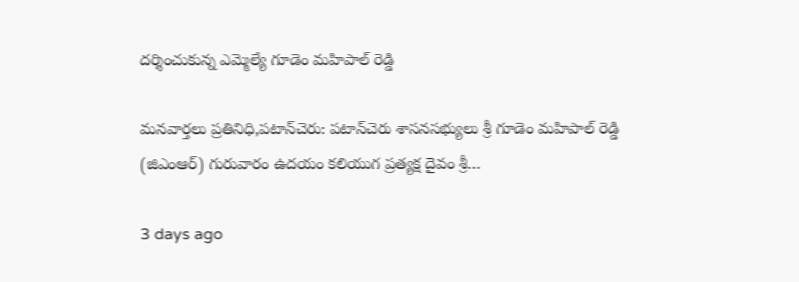దర్శించుకున్న ఎమ్మెల్యే గూడెం మహిపాల్ రెడ్డి

మనవార్తలు ప్రతినిధి,పటాన్‌చెరు: పటాన్‌చెరు శాసనసభ్యులు శ్రీ గూడెం మహిపాల్ రెడ్డి (జిఎంఆర్) గురువారం ఉదయం కలియుగ ప్రత్యక్ష దైవం శ్రీ…

3 days ago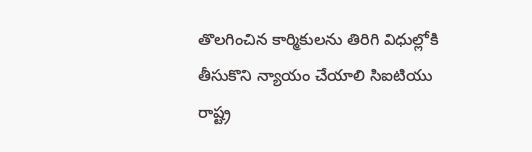తొలగించిన కార్మికులను తిరిగి విధుల్లోకి తీసుకొని న్యాయం చేయాలి సిఐటియు రాష్ట్ర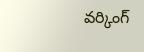వర్కింగ్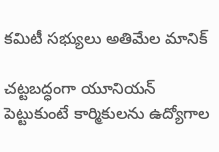కమిటీ సభ్యులు అతిమేల మానిక్

చట్టబద్ధంగా యూనియన్ పెట్టుకుంటే కార్మికులను ఉద్యోగాల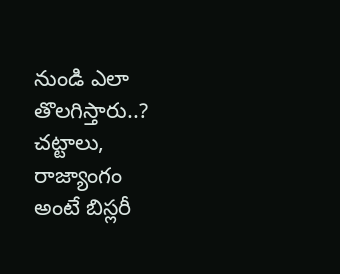నుండి ఎలా తొలగిస్తారు..? చట్టాలు, రాజ్యాంగం అంటే బిస్లరీ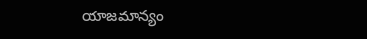యాజమాన్యం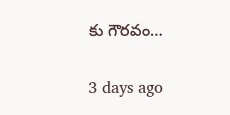కు గౌరవం…

3 days ago